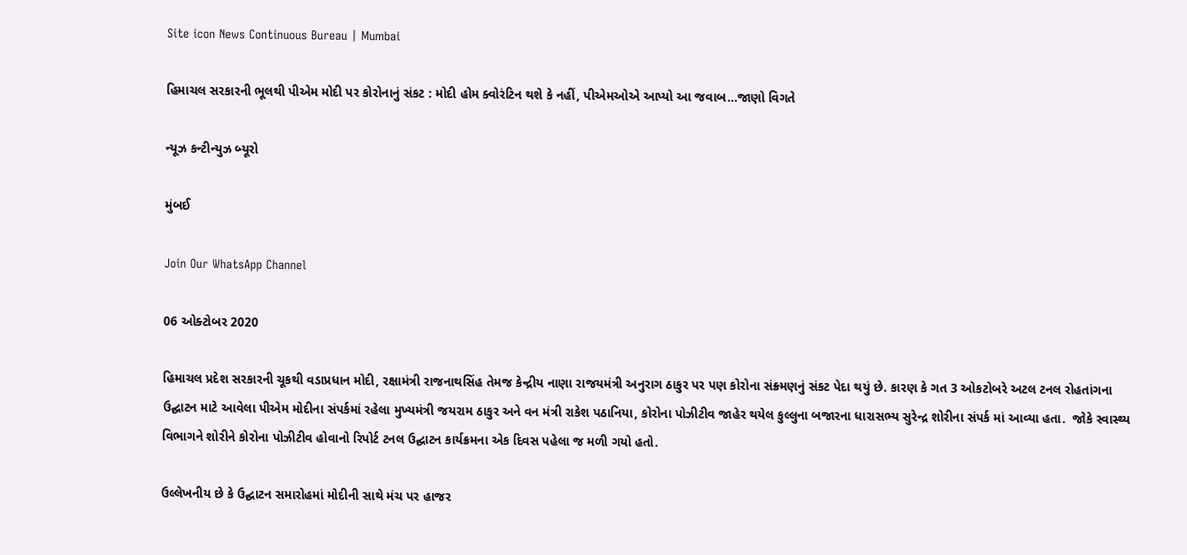Site icon News Continuous Bureau | Mumbai

હિમાચલ સરકારની ભૂલથી પીએમ મોદી પર કોરોનાનું સંકટ : મોદી હોમ ક્વોરંટિન થશે કે નહીં, પીએમઓએ આપ્યો આ જવાબ…જાણો વિગતે

ન્યૂઝ કન્ટીન્યુઝ બ્યૂરો

મુંબઈ

Join Our WhatsApp Channel

06 ઓક્ટોબર 2020

હિમાચલ પ્રદેશ સરકારની ચૂકથી વડાપ્રધાન મોદી, રક્ષામંત્રી રાજનાથસિંહ તેમજ કેન્દ્રીય નાણા રાજયમંત્રી અનુરાગ ઠાકુર પર પણ કોરોના સંક્ર્મણનું સંકટ પેદા થયું છે. કારણ કે ગત 3 ઓકટોબરે અટલ ટનલ રોહતાંગના ઉદ્ઘાટન માટે આવેલા પીએમ મોદીના સંપર્કમાં રહેલા મુખ્યમંત્રી જયરામ ઠાકુર અને વન મંત્રી રાકેશ પઠાનિયા, કોરોના પોઝીટીવ જાહેર થયેલ કુલ્લુના બજારના ધારાસભ્ય સુરેન્દ્ર શોરીના સંપર્ક માં આવ્યા હતા.  જોકે સ્વાસ્થ્ય વિભાગને શોરીને કોરોના પોઝીટીવ હોવાનો રિપોર્ટ ટનલ ઉદ્ઘાટન કાર્યક્રમના એક દિવસ પહેલા જ મળી ગયો હતો.

ઉલ્લેખનીય છે કે ઉદ્ઘાટન સમારોહમાં મોદીની સાથે મંચ પર હાજર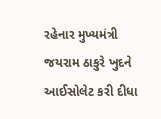રહેનાર મુખ્યમંત્રી જયરામ ઠાકુરે ખુદને આઈસોલેટ કરી દીધા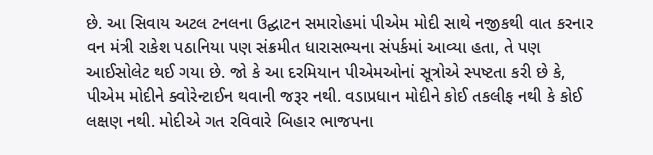છે. આ સિવાય અટલ ટનલના ઉદ્ઘાટન સમારોહમાં પીએમ મોદી સાથે નજીકથી વાત કરનાર વન મંત્રી રાકેશ પઠાનિયા પણ સંક્રમીત ધારાસભ્યના સંપર્કમાં આવ્યા હતા, તે પણ આઈસોલેટ થઈ ગયા છે. જો કે આ દરમિયાન પીએમઓનાં સૂત્રોએ સ્પષ્ટતા કરી છે કે, પીએમ મોદીને ક્વોરેન્ટાઈન થવાની જરૂર નથી. વડાપ્રધાન મોદીને કોઈ તકલીફ નથી કે કોઈ લક્ષણ નથી. મોદીએ ગત રવિવારે બિહાર ભાજપના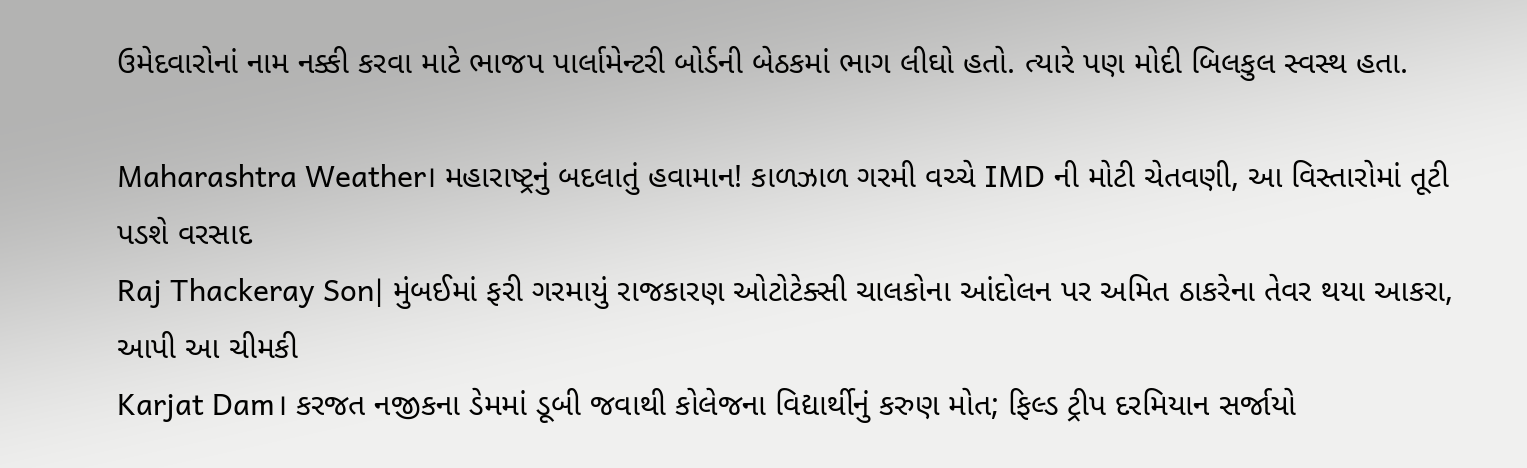ઉમેદવારોનાં નામ નક્કી કરવા માટે ભાજપ પાર્લામેન્ટરી બોર્ડની બેઠકમાં ભાગ લીઘો હતો. ત્યારે પણ મોદી બિલકુલ સ્વસ્થ હતા.

Maharashtra Weather। મહારાષ્ટ્રનું બદલાતું હવામાન! કાળઝાળ ગરમી વચ્ચે IMD ની મોટી ચેતવણી, આ વિસ્તારોમાં તૂટી પડશે વરસાદ
Raj Thackeray Son| મુંબઈમાં ફરી ગરમાયું રાજકારણ ઓટોટેક્સી ચાલકોના આંદોલન પર અમિત ઠાકરેના તેવર થયા આકરા, આપી આ ચીમકી
Karjat Dam। કરજત નજીકના ડેમમાં ડૂબી જવાથી કોલેજના વિદ્યાર્થીનું કરુણ મોત; ફિલ્ડ ટ્રીપ દરમિયાન સર્જાયો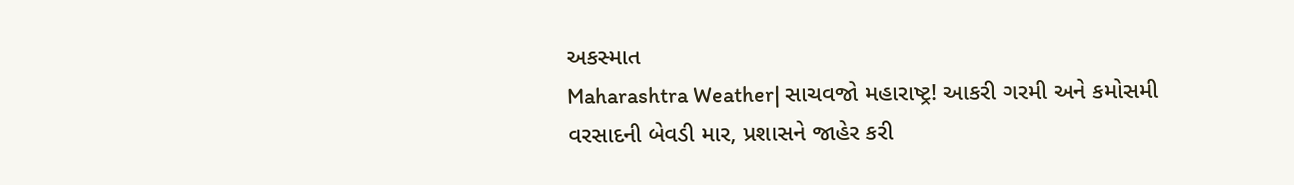અકસ્માત
Maharashtra Weather| સાચવજો મહારાષ્ટ્ર! આકરી ગરમી અને કમોસમી વરસાદની બેવડી માર, પ્રશાસને જાહેર કરી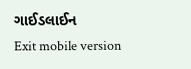ગાઈડલાઈન
Exit mobile version